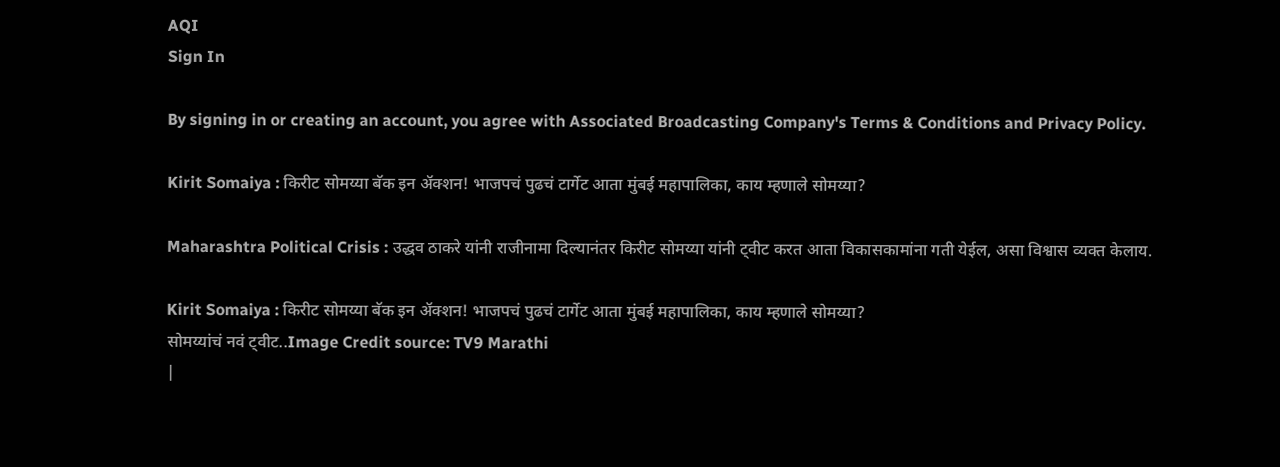AQI
Sign In

By signing in or creating an account, you agree with Associated Broadcasting Company's Terms & Conditions and Privacy Policy.

Kirit Somaiya : किरीट सोमय्या बॅक इन अ‍ॅक्शन! भाजपचं पुढचं टार्गेट आता मुंबई महापालिका, काय म्हणाले सोमय्या?

Maharashtra Political Crisis : उद्धव ठाकरे यांनी राजीनामा दिल्यानंतर किरीट सोमय्या यांनी ट्वीट करत आता विकासकामांना गती येईल, असा विश्वास व्यक्त केलाय.

Kirit Somaiya : किरीट सोमय्या बॅक इन अ‍ॅक्शन! भाजपचं पुढचं टार्गेट आता मुंबई महापालिका, काय म्हणाले सोमय्या?
सोमय्यांचं नवं ट्वीट..Image Credit source: TV9 Marathi
|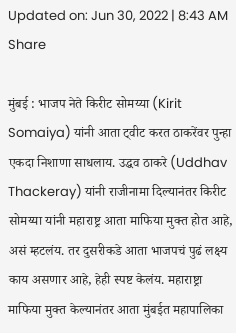Updated on: Jun 30, 2022 | 8:43 AM
Share

मुंबई : भाजप नेते किरीट सोमय्या (Kirit Somaiya) यांनी आता ट्वीट करत ठाकरेंवर पुन्हा एकदा निशाणा साधलाय. उद्धव ठाकरे (Uddhav Thackeray) यांनी राजीनामा दिल्यानंतर किरीट सोमय्या यांनी महाराष्ट्र आता माफिया मुक्त होत आहे, असं म्हटलंय. तर दुसरीकडे आता भाजपचं पुढं लक्ष्य काय असणार आहे, हेही स्पष्ट केलंय. महाराष्ट्रा माफिया मुक्त केल्यानंतर आता मुंबईत महापालिका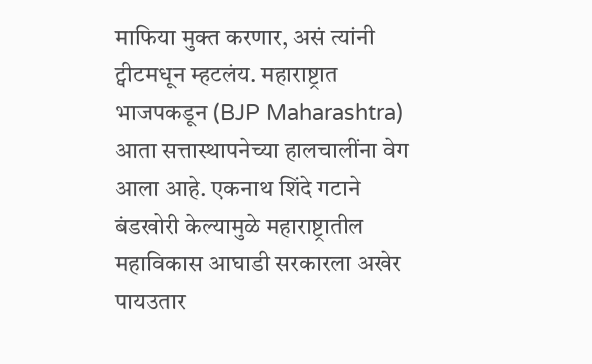माफिया मुक्त करणार, असं त्यांनी ट्वीटमधून म्हटलंय. महाराष्ट्रात भाजपकडून (BJP Maharashtra) आता सत्तास्थापनेच्या हालचालींना वेग आला आहे. एकनाथ शिंदे गटाने बंडखोरी केल्यामुळे महाराष्ट्रातील महाविकास आघाडी सरकारला अखेर पायउतार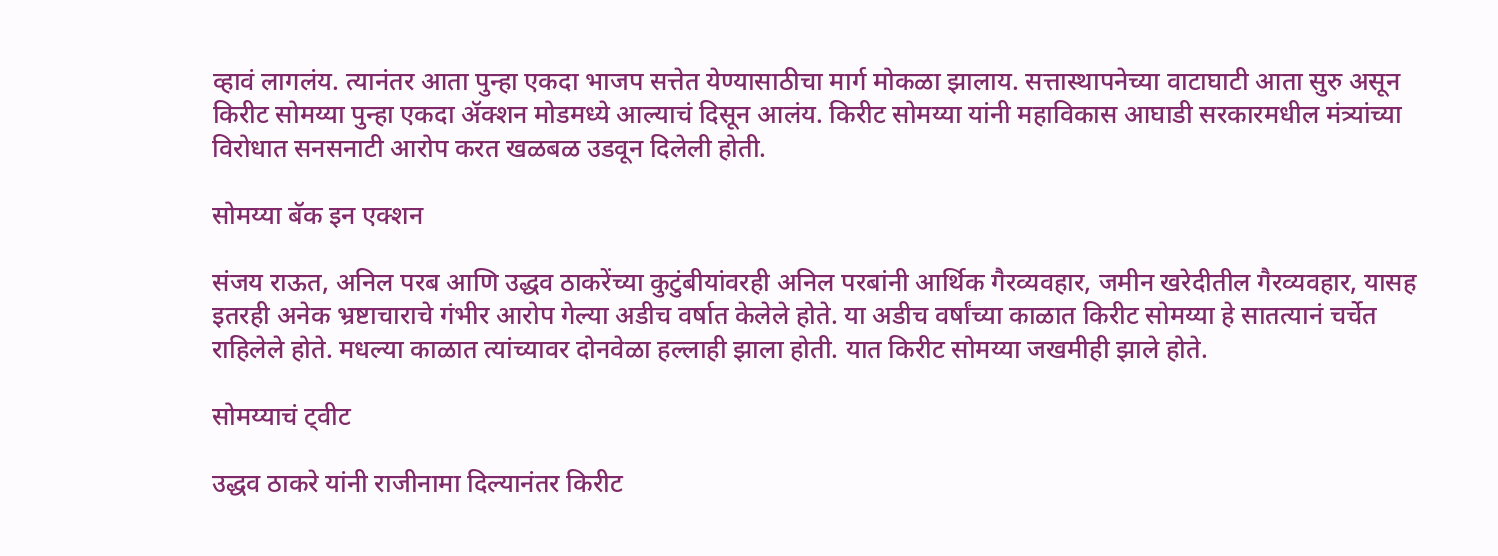व्हावं लागलंय. त्यानंतर आता पुन्हा एकदा भाजप सत्तेत येण्यासाठीचा मार्ग मोकळा झालाय. सत्तास्थापनेच्या वाटाघाटी आता सुरु असून किरीट सोमय्या पुन्हा एकदा ॲक्शन मोडमध्ये आल्याचं दिसून आलंय. किरीट सोमय्या यांनी महाविकास आघाडी सरकारमधील मंत्र्यांच्या विरोधात सनसनाटी आरोप करत खळबळ उडवून दिलेली होती.

सोमय्या बॅक इन एक्शन

संजय राऊत, अनिल परब आणि उद्धव ठाकरेंच्या कुटुंबीयांवरही अनिल परबांनी आर्थिक गैरव्यवहार, जमीन खरेदीतील गैरव्यवहार, यासह इतरही अनेक भ्रष्टाचाराचे गंभीर आरोप गेल्या अडीच वर्षात केलेले होते. या अडीच वर्षांच्या काळात किरीट सोमय्या हे सातत्यानं चर्चेत राहिलेले होते. मधल्या काळात त्यांच्यावर दोनवेळा हल्लाही झाला होती. यात किरीट सोमय्या जखमीही झाले होते.

सोमय्याचं ट्वीट

उद्धव ठाकरे यांनी राजीनामा दिल्यानंतर किरीट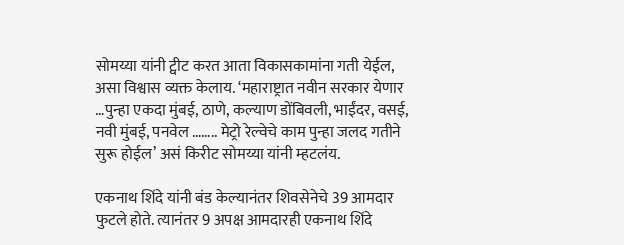सोमय्या यांनी ट्वीट करत आता विकासकामांना गती येईल, असा विश्वास व्यक्त केलाय. ‘महाराष्ट्रात नवीन सरकार येणार …पुन्हा एकदा मुंबई, ठाणे, कल्याण डोंबिवली, भाईंदर, वसई, नवी मुंबई, पनवेल …….. मेट्रो रेल्वेचे काम पुन्हा जलद गतीने सुरू होईल’ असं किरीट सोमय्या यांनी म्हटलंय.

एकनाथ शिंदे यांनी बंड केल्यानंतर शिवसेनेचे 39 आमदार फुटले होते. त्यानंतर 9 अपक्ष आमदारही एकनाथ शिंदे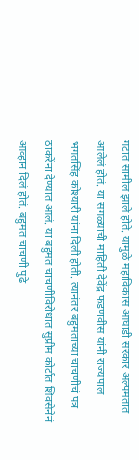गटात सामील झाले होते. यामुळे महाविकास आघाडी सरकार अल्पमतात आलेलं होतं. या सगळ्याची माहिती देवेंद्र फडणवीस यांनी राज्यपाल भगतसिंह कोश्यारी यांना दिली होती. त्यानंतर बहुमताच्या चाचणीचं पत्र ठाकरेंना देण्यात आलं. या बहुमत चाचणीविरोधात सुप्रीम कोर्टात शिवसेनेनं आव्हान दिलं होतं. बहुमत चाचणी पुढे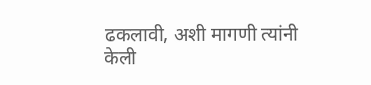ढकलावी, अशी मागणी त्यांनी केली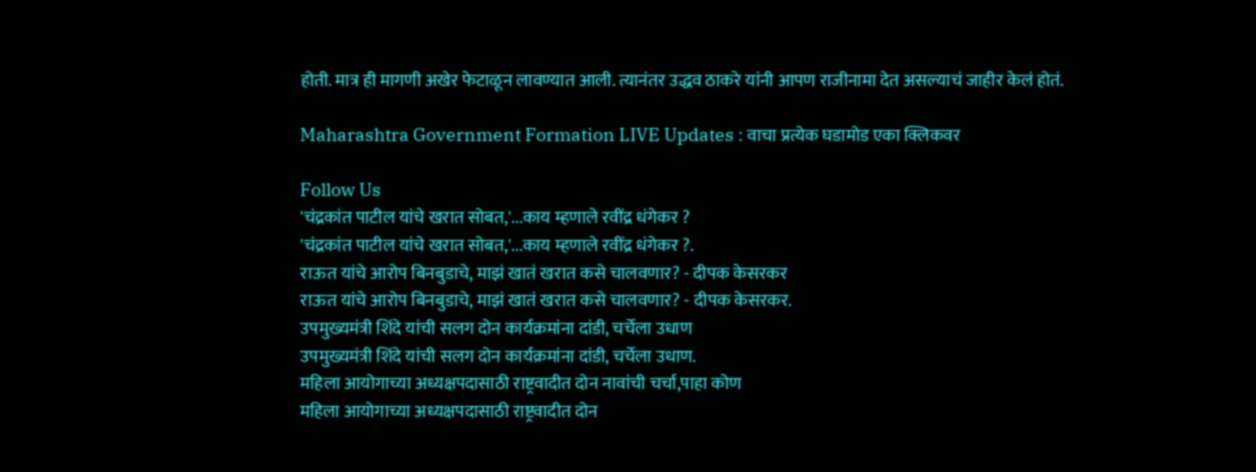होती. मात्र ही मागणी अखेर फेटाळून लावण्यात आली. त्यानंतर उद्धव ठाकरे यांनी आपण राजीनामा देत असल्याचं जाहीर केलं होतं.

Maharashtra Government Formation LIVE Updates : वाचा प्रत्येक घडामोड एका क्लिकवर

Follow Us
'चंद्रकांत पाटील यांचे खरात सोबत,'...काय म्हणाले रवींद्र धंगेकर ?
'चंद्रकांत पाटील यांचे खरात सोबत,'...काय म्हणाले रवींद्र धंगेकर ?.
राऊत यांचे आरोप बिनबुडाचे, माझं खातं खरात कसे चालवणार? - दीपक केसरकर
राऊत यांचे आरोप बिनबुडाचे, माझं खातं खरात कसे चालवणार? - दीपक केसरकर.
उपमुख्यमंत्री शिंदे यांची सलग दोन कार्यक्रमांना दांडी, चर्चेला उधाण
उपमुख्यमंत्री शिंदे यांची सलग दोन कार्यक्रमांना दांडी, चर्चेला उधाण.
महिला आयोगाच्या अध्यक्षपदासाठी राष्ट्रवादीत दोन नावांची चर्चा,पाहा कोण
महिला आयोगाच्या अध्यक्षपदासाठी राष्ट्रवादीत दोन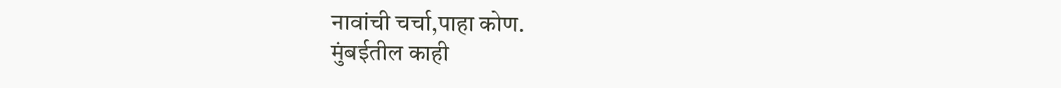नावांची चर्चा,पाहा कोण.
मुंबईतील काही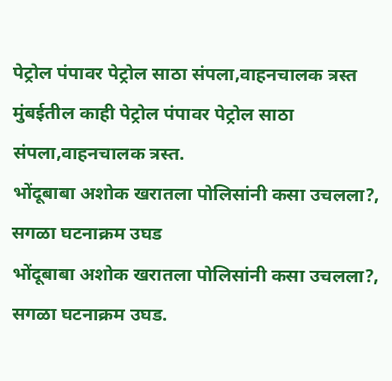पेट्रोल पंपावर पेट्रोल साठा संपला,वाहनचालक त्रस्त
मुंबईतील काही पेट्रोल पंपावर पेट्रोल साठा संपला,वाहनचालक त्रस्त.
भोंदूबाबा अशोक खरातला पोलिसांनी कसा उचलला?, सगळा घटनाक्रम उघड
भोंदूबाबा अशोक खरातला पोलिसांनी कसा उचलला?, सगळा घटनाक्रम उघड.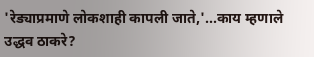'रेड्याप्रमाणे लोकशाही कापली जाते,'...काय म्हणाले उद्धव ठाकरे?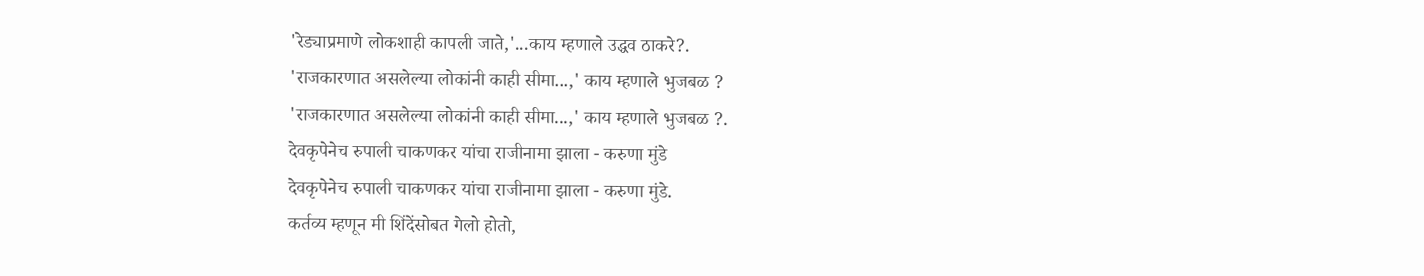'रेड्याप्रमाणे लोकशाही कापली जाते,'...काय म्हणाले उद्धव ठाकरे?.
'राजकारणात असलेल्या लोकांनी काही सीमा...,' काय म्हणाले भुजबळ ?
'राजकारणात असलेल्या लोकांनी काही सीमा...,' काय म्हणाले भुजबळ ?.
देवकृपेनेच रुपाली चाकणकर यांचा राजीनामा झाला - करुणा मुंडे
देवकृपेनेच रुपाली चाकणकर यांचा राजीनामा झाला - करुणा मुंडे.
कर्तव्य म्हणून मी शिंदेंसोबत गेलो होतो,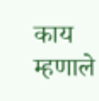काय म्हणाले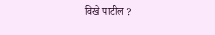विखे पाटील ?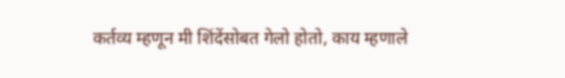कर्तव्य म्हणून मी शिंदेंसोबत गेलो होतो, काय म्हणाले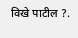विखे पाटील ?.